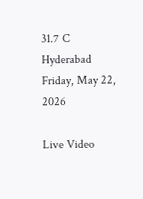31.7 C
Hyderabad
Friday, May 22, 2026

Live Video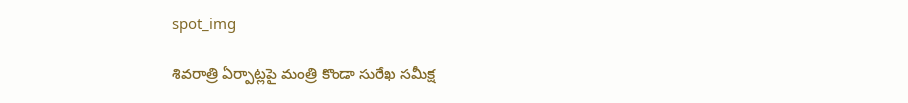spot_img

శివరాత్రి ఏర్పాట్లపై మంత్రి కొండా సురేఖ సమీక్ష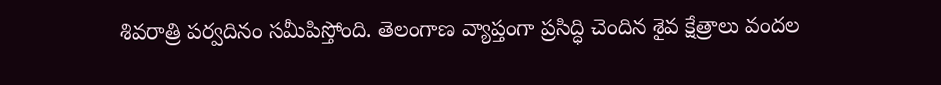శివరాత్రి పర్వదినం సమీపిస్తోంది. తెలంగాణ వ్యాప్తంగా ప్రసిద్ధి చెందిన శైవ క్షేత్రాలు వందల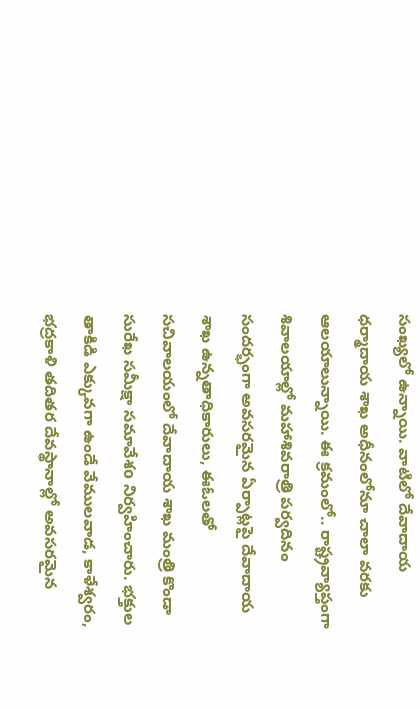సంఖ్యలో ఉన్నాయి. వాటిలో దేవాదాయ ధర్మాదాయ శాఖ అధీనంలోనూ చాలా వరకు ఆలయాలున్నాయి. ఈ క్రమంలో.. రాష్ట్రవ్యాప్తంగా శివాలయాల్లో మహాశివరాత్రి పర్వదినం సందర్భంగా అవసరమైన ఏర్పాట్లపై దేవాదాయ శాఖ ఉన్నతాధికారులు, ఈఓలతో సచివాలయంలో దేవాదాయ శాఖ మంత్రి కొండా సురేఖ సమీక్షా సమావేశo నిర్వహించారు. భక్తుల తాకిడి ఎక్కువగా ఉండే వేములవాడ, కాళేశ్వరం, భద్రకాళి తదితర దేవస్థానాల్లో అవసరమైన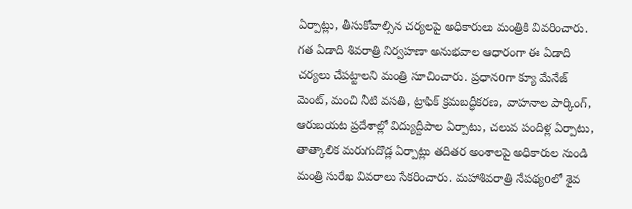ఏర్పాట్లు, తీసుకోవాల్సిన చర్యలపై అధికారులు మంత్రికి వివరించారు. గత ఏడాది శివరాత్రి నిర్వహణా అనుభవాల ఆధారంగా ఈ ఏడాది చర్యలు చేపట్టాలని మంత్రి సూచించారు. ప్రధానoగా క్యూ మేనేజ్ మెంట్, మంచి నీటి వసతి, ట్రాఫిక్ క్రమబద్ధీకరణ, వాహనాల పార్కింగ్, ఆరుబయట ప్రదేశాల్లో విద్యుద్దీపాల ఏర్పాటు, చలువ పందిళ్ల ఏర్పాటు, తాత్కాలిక మరుగుదొడ్ల ఏర్పాట్లు తదితర అంశాలపై అధికారుల నుండి మంత్రి సురేఖ వివరాలు సేకరించారు. మహాశివరాత్రి నేపథ్యoలో శైవ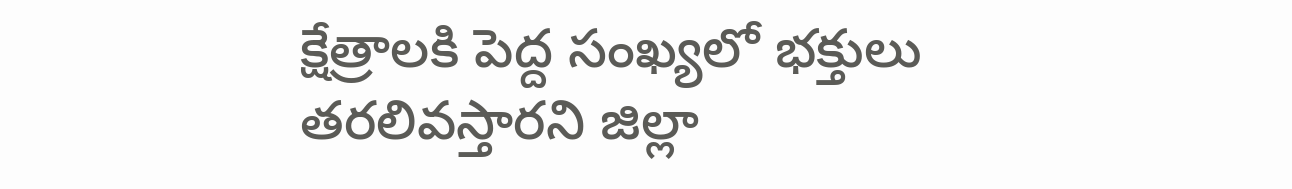క్షేత్రాలకి పెద్ద సంఖ్యలో భక్తులు తరలివస్తారని జిల్లా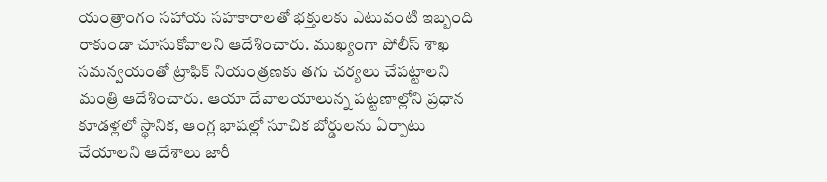యంత్రాంగం సహాయ సహకారాలతో భక్తులకు ఎటువంటి ఇబ్బంది రాకుండా చూసుకోవాలని ఆదేశించారు. ముఖ్యంగా పోలీస్ శాఖ సమన్వయంతో ట్రాఫిక్ నియంత్రణకు తగు చర్యలు చేపట్టాలని మంత్రి ఆదేశించారు. ఆయా దేవాలయాలున్న పట్టణాల్లోని ప్రధాన కూడళ్లలో స్థానిక, ఆంగ్ల భాషల్లో సూచిక బోర్డులను ఏర్పాటు చేయాలని ఆదేశాలు జారీ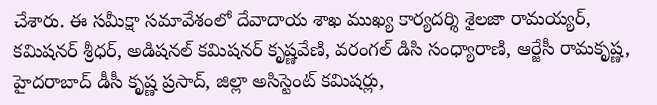చేశారు. ఈ సమీక్షా సమావేశంలో దేవాదాయ శాఖ ముఖ్య కార్యదర్శి శైలజా రామయ్యర్, కమిషనర్ శ్రీధర్, అడిషనల్ కమిషనర్ కృష్ణవేణి, వరంగల్ డిసి సంధ్యారాణి, ఆర్జేసీ రామకృష్ణ, హైదరాబాద్ డీసీ కృష్ణ ప్రసాద్, జిల్లా అసిస్టెంట్ కమిషర్లు,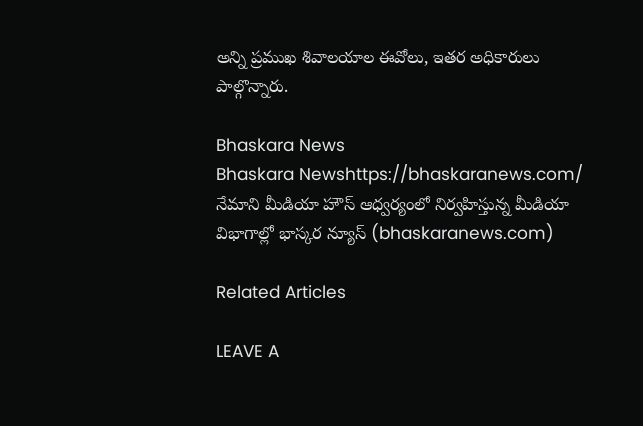అన్ని ప్రముఖ శివాలయాల ఈవోలు, ఇతర అధికారులు పాల్గొన్నారు.

Bhaskara News
Bhaskara Newshttps://bhaskaranews.com/
నేమాని మీడియా హౌస్ ఆధ్వర్యంలో నిర్వహిస్తున్న మీడియా విభాగాల్లో భాస్కర న్యూస్ (bhaskaranews.com)

Related Articles

LEAVE A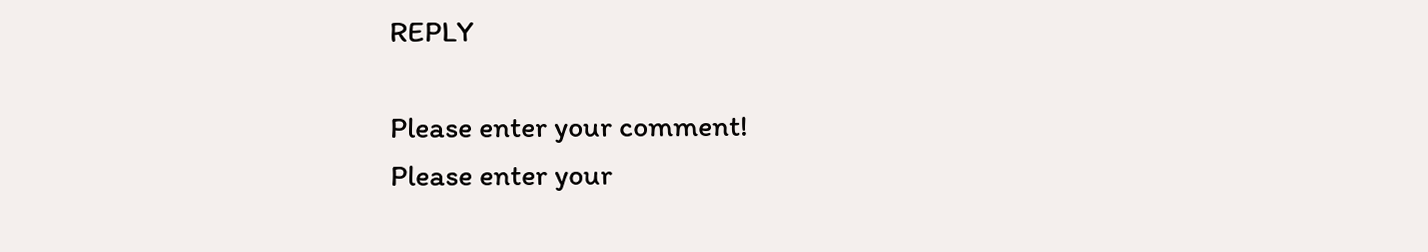REPLY

Please enter your comment!
Please enter your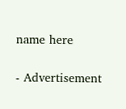name here

- Advertisement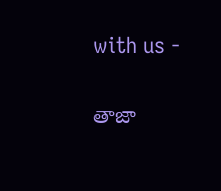with us -

తాజా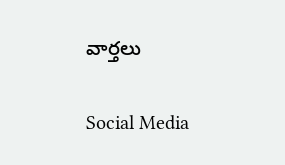వార్తలు

Social Media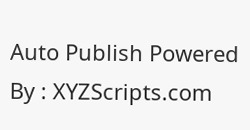Auto Publish Powered By : XYZScripts.com